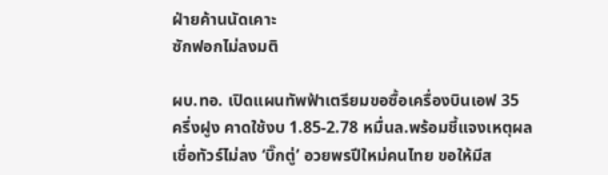ฝ่ายค้านนัดเคาะ
ซักฟอกไม่ลงมติ

ผบ.ทอ. เปิดแผนทัพฟ้าเตรียมขอซื้อเครื่องบินเอฟ 35 ครึ่งฝูง คาดใช้งบ 1.85-2.78 หมื่นล.พร้อมชี้แจงเหตุผล เชื่อทัวร์ไม่ลง ‘บิ๊กตู่’ อวยพรปีใหม่คนไทย ขอให้มีส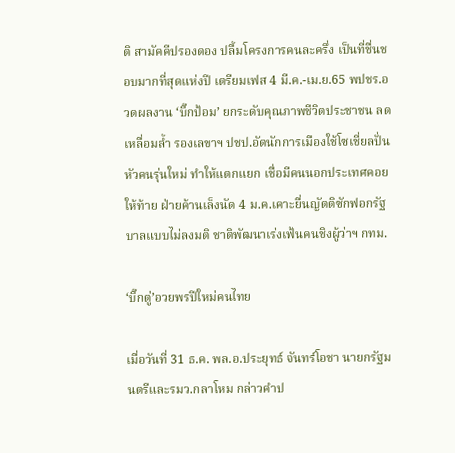ติ สามัคคีปรองดอง ปลื้มโครงการคนละครึ่ง เป็นที่ชื่นชอบมากที่สุดแห่งปี เตรียมเฟส 4 มี.ค.-เม.ย.65 พปชร.อวดผลงาน ‘บิ๊กป้อม’ ยกระดับคุณภาพชีวิตประชาชน ลดเหลื่อมล้ำ รองเลขาฯ ปชป.อัดนักการเมืองใช้โซเชี่ยลปั่นหัวคนรุ่นใหม่ ทำให้แตกแยก เชื่อมีคนนอกประเทศคอยให้ท้าย ฝ่ายค้านเล็งนัด 4 ม.ค.เคาะยื่นญัตติซักฟอกรัฐบาลแบบไม่ลงมติ ชาติพัฒนาเร่งเฟ้นคนชิงผู้ว่าฯ กทม.

‘บิ๊กตู่’อวยพรปีใหม่คนไทย

เมื่อวันที่ 31 ธ.ค. พล.อ.ประยุทธ์ จันทร์โอชา นายกรัฐมนตรีและรมว.กลาโหม กล่าวคำป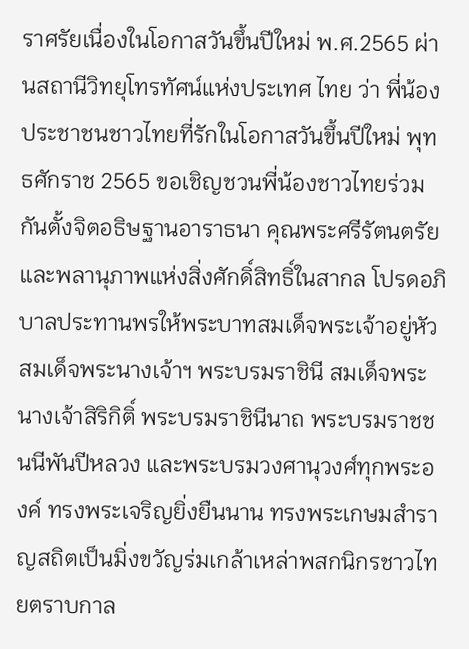ราศรัยเนื่องในโอกาสวันขึ้นปีใหม่ พ.ศ.2565 ผ่านสถานีวิทยุโทรทัศน์แห่งประเทศ ไทย ว่า พี่น้องประชาชนชาวไทยที่รักในโอกาสวันขึ้นปีใหม่ พุทธศักราช 2565 ขอเชิญชวนพี่น้องชาวไทยร่วมกันตั้งจิตอธิษฐานอาราธนา คุณพระศรีรัตนตรัยและพลานุภาพแห่งสิ่งศักดิ์สิทธิ์ในสากล โปรดอภิบาลประทานพรให้พระบาทสมเด็จพระเจ้าอยู่หัว สมเด็จพระนางเจ้าฯ พระบรมราชินี สมเด็จพระนางเจ้าสิริกิติ์ พระบรมราชินีนาถ พระบรมราชชนนีพันปีหลวง และพระบรมวงศานุวงศ์ทุกพระองค์ ทรงพระเจริญยิ่งยืนนาน ทรงพระเกษมสำราญสถิตเป็นมิ่งขวัญร่มเกล้าเหล่าพสกนิกรชาวไทยตราบกาล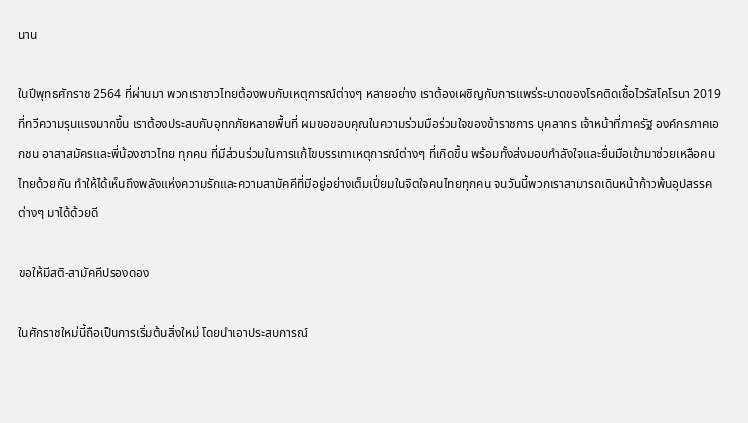นาน

ในปีพุทธศักราช 2564 ที่ผ่านมา พวกเราชาวไทยต้องพบกับเหตุการณ์ต่างๆ หลายอย่าง เราต้องเผชิญกับการแพร่ระบาดของโรคติดเชื้อไวรัสโคโรนา 2019 ที่ทวีความรุนแรงมากขึ้น เราต้องประสบกับอุทกภัยหลายพื้นที่ ผมขอขอบคุณในความร่วมมือร่วมใจของข้าราชการ บุคลากร เจ้าหน้าที่ภาครัฐ องค์กรภาคเอกชน อาสาสมัครและพี่น้องชาวไทย ทุกคน ที่มีส่วนร่วมในการแก้ไขบรรเทาเหตุการณ์ต่างๆ ที่เกิดขึ้น พร้อมทั้งส่งมอบกำลังใจและยื่นมือเข้ามาช่วยเหลือคนไทยด้วยกัน ทำให้ได้เห็นถึงพลังแห่งความรักและความสามัคคีที่มีอยู่อย่างเต็มเปี่ยมในจิตใจคนไทยทุกคน จนวันนี้พวกเราสามารถเดินหน้าก้าวพ้นอุปสรรคต่างๆ มาได้ด้วยดี

ขอให้มีสติ-สามัคคีปรองดอง

ในศักราชใหม่นี้ถือเป็นการเริ่มต้นสิ่งใหม่ โดยนำเอาประสบการณ์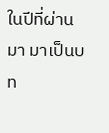ในปีที่ผ่านมา มาเป็นบท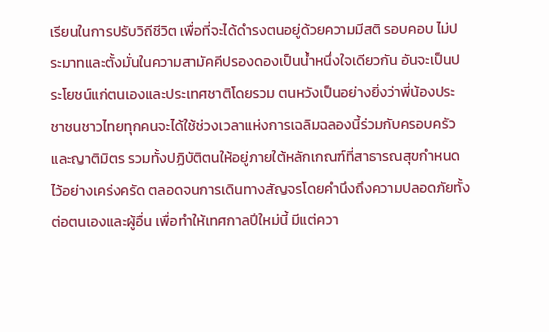เรียนในการปรับวิถีชีวิต เพื่อที่จะได้ดำรงตนอยู่ด้วยความมีสติ รอบคอบ ไม่ประมาทและตั้งมั่นในความสามัคคีปรองดองเป็นน้ำหนึ่งใจเดียวกัน อันจะเป็นประโยชน์แก่ตนเองและประเทศชาติโดยรวม ตนหวังเป็นอย่างยิ่งว่าพี่น้องประชาชนชาวไทยทุกคนจะได้ใช้ช่วงเวลาแห่งการเฉลิมฉลองนี้ร่วมกับครอบครัวและญาติมิตร รวมทั้งปฏิบัติตนให้อยู่ภายใต้หลักเกณฑ์ที่สาธารณสุขกำหนดไว้อย่างเคร่งครัด ตลอดจนการเดินทางสัญจรโดยคำนึงถึงความปลอดภัยทั้งต่อตนเองและผู้อื่น เพื่อทำให้เทศกาลปีใหม่นี้ มีแต่ควา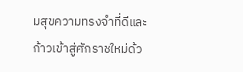มสุขความทรงจำที่ดีและก้าวเข้าสู่ศักราชใหม่ด้ว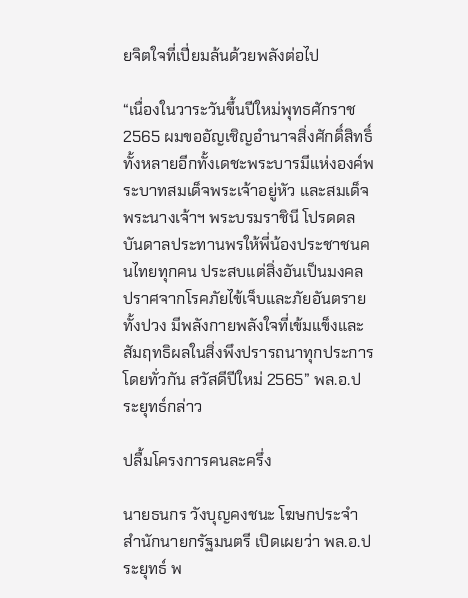ยจิตใจที่เปี่ยมล้นด้วยพลังต่อไป

“เนื่องในวาระวันขึ้นปีใหม่พุทธศักราช 2565 ผมขออัญเชิญอำนาจสิ่งศักดิ์สิทธิ์ทั้งหลายอีกทั้งเดชะพระบารมีแห่งองค์พระบาทสมเด็จพระเจ้าอยู่หัว และสมเด็จพระนางเจ้าฯ พระบรมราชินี โปรดดลบันดาลประทานพรให้พี่น้องประชาชนคนไทยทุกคน ประสบแต่สิ่งอันเป็นมงคล ปราศจากโรคภัยไข้เจ็บและภัยอันตรายทั้งปวง มีพลังกายพลังใจที่เข้มแข็งและสัมฤทธิผลในสิ่งพึงปรารถนาทุกประการโดยทั่วกัน สวัสดีปีใหม่ 2565” พล.อ.ประยุทธ์กล่าว

ปลื้มโครงการคนละครึ่ง

นายธนกร วังบุญคงชนะ โฆษกประจำสำนักนายกรัฐมนตรี เปิดเผยว่า พล.อ.ประยุทธ์ พ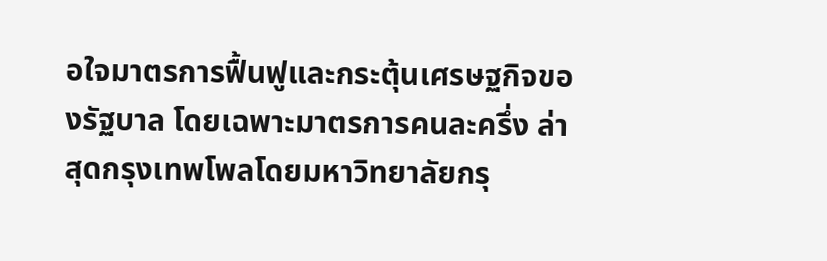อใจมาตรการฟื้นฟูและกระตุ้นเศรษฐกิจของรัฐบาล โดยเฉพาะมาตรการคนละครึ่ง ล่าสุดกรุงเทพโพลโดยมหาวิทยาลัยกรุ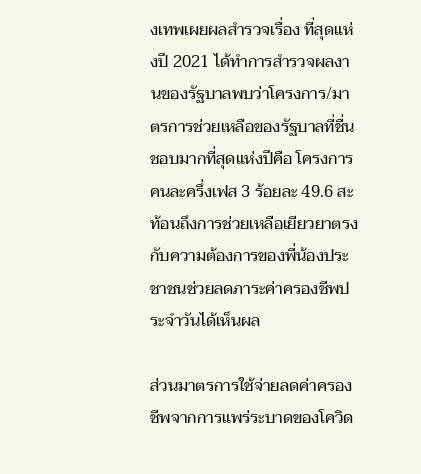งเทพเผยผลสำรวจเรื่อง ที่สุดแห่งปี 2021 ได้ทำการสำรวจผลงานของรัฐบาลพบว่าโครงการ/มาตรการช่วยเหลือของรัฐบาลที่ชื่นชอบมากที่สุดแห่งปีคือ โครงการคนละครึ่งเฟส 3 ร้อยละ 49.6 สะท้อนถึงการช่วยเหลือเยียวยาตรงกับความต้องการของพี่น้องประชาชนช่วยลดภาระค่าครองชีพประจำวันได้เห็นผล

ส่วนมาตรการใช้จ่ายลดค่าครองชีพจากการแพร่ระบาดของโควิด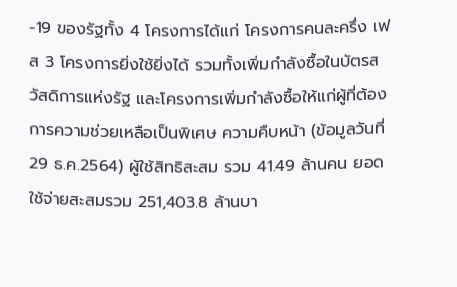-19 ของรัฐทั้ง 4 โครงการได้แก่ โครงการคนละครึ่ง เฟส 3 โครงการยิ่งใช้ยิ่งได้ รวมทั้งเพิ่มกำลังซื้อในบัตรสวัสดิการแห่งรัฐ และโครงการเพิ่มกำลังซื้อให้แก่ผู้ที่ต้องการความช่วยเหลือเป็นพิเศษ ความคืบหน้า (ข้อมูลวันที่ 29 ธ.ค.2564) ผู้ใช้สิทธิสะสม รวม 41.49 ล้านคน ยอดใช้จ่ายสะสมรวม 251,403.8 ล้านบา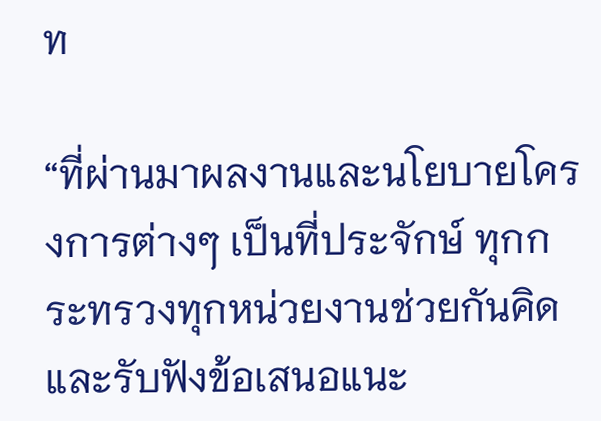ท

“ที่ผ่านมาผลงานและนโยบายโครงการต่างๆ เป็นที่ประจักษ์ ทุกกระทรวงทุกหน่วยงานช่วยกันคิด และรับฟังข้อเสนอแนะ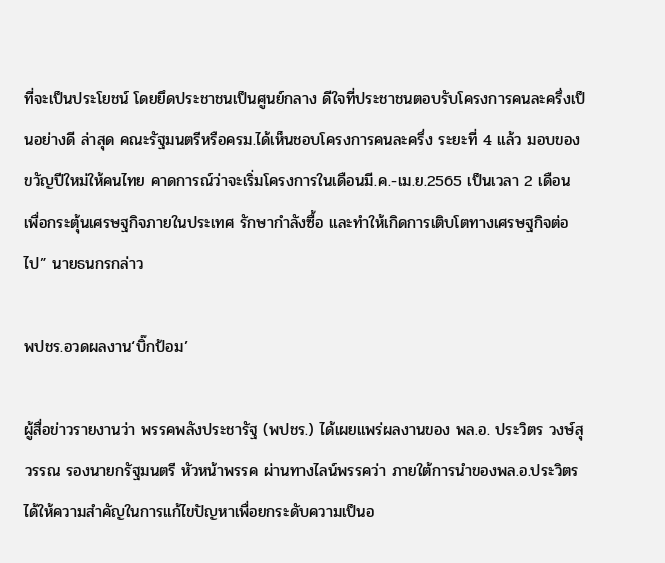ที่จะเป็นประโยชน์ โดยยึดประชาชนเป็นศูนย์กลาง ดีใจที่ประชาชนตอบรับโครงการคนละครึ่งเป็นอย่างดี ล่าสุด คณะรัฐมนตรีหรือครม.ได้เห็นชอบโครงการคนละครึ่ง ระยะที่ 4 แล้ว มอบของขวัญปีใหม่ให้คนไทย คาดการณ์ว่าจะเริ่มโครงการในเดือนมี.ค.-เม.ย.2565 เป็นเวลา 2 เดือน เพื่อกระตุ้นเศรษฐกิจภายในประเทศ รักษากำลังซื้อ และทำให้เกิดการเติบโตทางเศรษฐกิจต่อไป” นายธนกรกล่าว

พปชร.อวดผลงาน‘บิ๊กป้อม’

ผู้สื่อข่าวรายงานว่า พรรคพลังประชารัฐ (พปชร.) ได้เผยแพร่ผลงานของ พล.อ. ประวิตร วงษ์สุวรรณ รองนายกรัฐมนตรี หัวหน้าพรรค ผ่านทางไลน์พรรคว่า ภายใต้การนำของพล.อ.ประวิตร ได้ให้ความสำคัญในการแก้ไขปัญหาเพื่อยกระดับความเป็นอ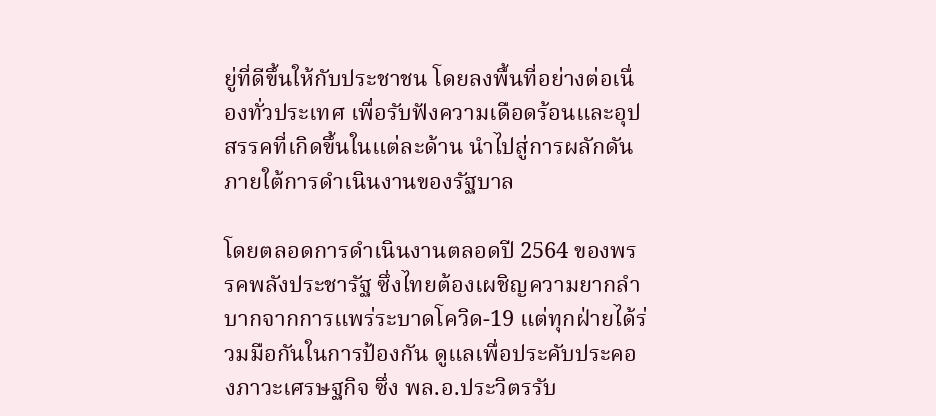ยู่ที่ดีขึ้นให้กับประชาชน โดยลงพื้นที่อย่างต่อเนื่องทั่วประเทศ เพื่อรับฟังความเดือดร้อนและอุปสรรคที่เกิดขึ้นในแต่ละด้าน นำไปสู่การผลักดันภายใต้การดำเนินงานของรัฐบาล

โดยตลอดการดำเนินงานตลอดปี 2564 ของพรรคพลังประชารัฐ ซึ่งไทยต้องเผชิญความยากลำบากจากการแพร่ระบาดโควิด-19 แต่ทุกฝ่ายได้ร่วมมือกันในการป้องกัน ดูแลเพื่อประคับประคองภาวะเศรษฐกิจ ซึ่ง พล.อ.ประวิตรรับ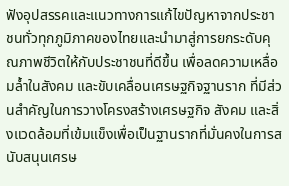ฟังอุปสรรคและแนวทางการแก้ไขปัญหาจากประชาชนทั่วทุกภูมิภาคของไทยและนำมาสู่การยกระดับคุณภาพชีวิตให้กับประชาชนที่ดีขึ้น เพื่อลดความเหลื่อมล้ำในสังคม และขับเคลื่อนเศรษฐกิจฐานราก ที่มีส่วนสำคัญในการวางโครงสร้างเศรษฐกิจ สังคม และสิ่งแวดล้อมที่เข้มแข็งเพื่อเป็นฐานรากที่มั่นคงในการสนับสนุนเศรษ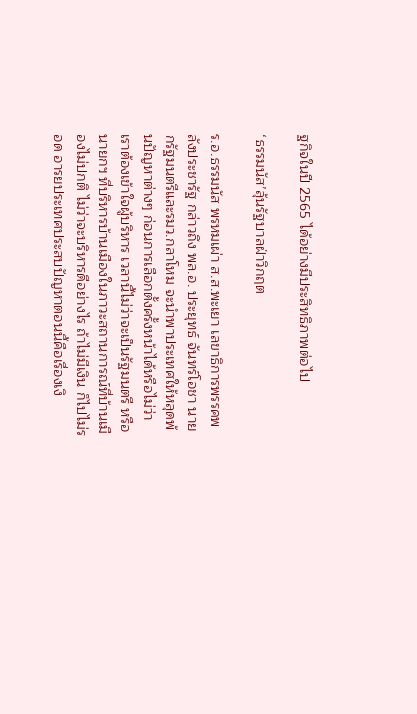ฐกิจในปี 2565 ได้อย่างมีประสิทธิภาพต่อไป

‘ธรรมนัส’ลุ้นรัฐบาลฝ่าวิกฤต

ร.อ.ธรรมนัส พรหมเผ่า ส.ส.พะเยา เลขาธิการพรรคพลังประชารัฐ กล่าวถึง พล.อ. ประยุทธ์ จันทร์โอชา นายกรัฐมนตรีและรมว.กลาโหม จะนำพาประเทศให้หลุดพ้นปัญหาต่างๆ ก่อนการเลือกตั้งครั้งหน้าได้หรือไม่ว่า เราต้องเข้าใจผู้บริหาร เวลานี้ไม่ว่าจะเป็นรัฐมนตรี หรือนายกฯ ที่บริหารบ้านเมืองในภาวะสถานการณ์ที่บ้านเมืองไม่ปกติ ไม่ว่าจะบริหารดีอย่างไร ถ้าไม่มีเงิน ก็ไปไม่รอด อารยประเทศประสบปัญหาตอนนี้คือเรื่องเงิ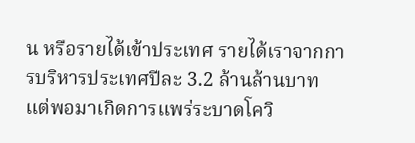น หรือรายได้เข้าประเทศ รายได้เราจากการบริหารประเทศปีละ 3.2 ล้านล้านบาท แต่พอมาเกิดการแพร่ระบาดโควิ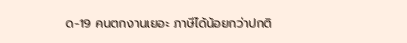ด-19 คนตกงานเยอะ ภาษีได้น้อยกว่าปกติ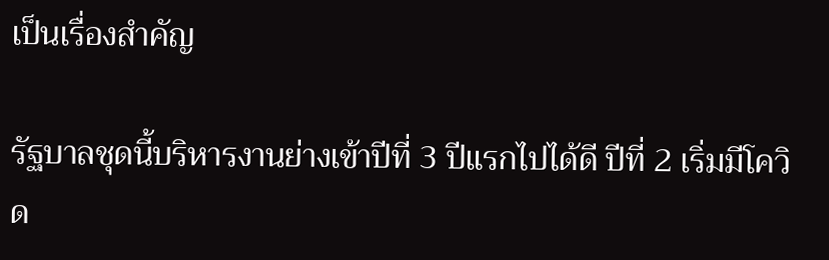เป็นเรื่องสำคัญ

รัฐบาลชุดนี้บริหารงานย่างเข้าปีที่ 3 ปีแรกไปได้ดี ปีที่ 2 เริ่มมีโควิด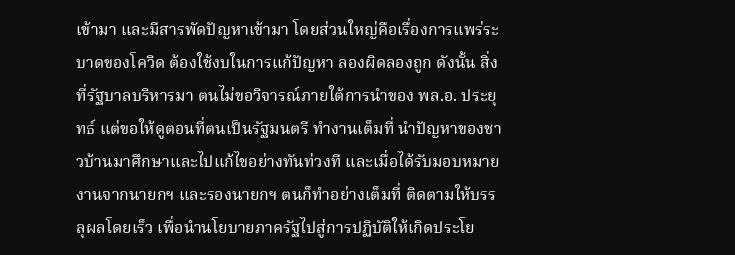เข้ามา และมีสารพัดปัญหาเข้ามา โดยส่วนใหญ่คือเรื่องการแพร่ระบาดของโควิด ต้องใช้งบในการแก้ปัญหา ลองผิดลองถูก ดังนั้น สิ่งที่รัฐบาลบริหารมา ตนไม่ขอวิจารณ์ภายใต้การนำของ พล.อ. ประยุทธ์ แต่ขอให้ดูตอนที่ตนเป็นรัฐมนตรี ทำงานเต็มที่ นำปัญหาของชาวบ้านมาศึกษาและไปแก้ไขอย่างทันท่วงที และเมื่อได้รับมอบหมายงานจากนายกฯ และรองนายกฯ ตนก็ทำอย่างเต็มที่ ติดตามให้บรรลุผลโดยเร็ว เพื่อนำนโยบายภาครัฐไปสู่การปฏิบัติให้เกิดประโย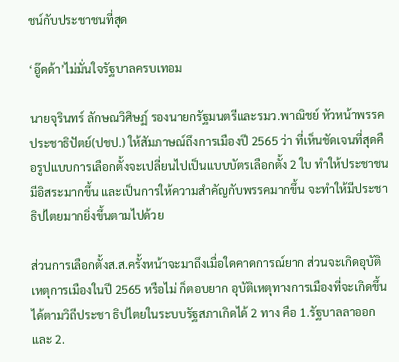ชน์กับประชาชนที่สุด

‘อู๊ดด้า’ไม่มั่นใจรัฐบาลครบเทอม

นายจุรินทร์ ลักษณวิศิษฏ์ รองนายกรัฐมนตรีและรมว.พาณิชย์ หัวหน้าพรรคประชาธิปัตย์(ปชป.) ให้สัมภาษณ์ถึงการเมืองปี 2565 ว่า ที่เห็นชัดเจนที่สุดคือรูปแบบการเลือกตั้งจะเปลี่ยนไปเป็นแบบบัตรเลือกตั้ง 2 ใบ ทำให้ประชาชนมีอิสระมากขึ้น และเป็นการให้ความสำคัญกับพรรคมากขึ้น จะทำให้มีประชาธิปไตยมากยิ่งขึ้นตามไปด้วย

ส่วนการเลือกตั้งส.ส.ครั้งหน้าจะมาถึงเมื่อใดคาดการณ์ยาก ส่วนจะเกิดอุบัติเหตุการเมืองในปี 2565 หรือไม่ ก็ตอบยาก อุบัติเหตุทางการเมืองที่จะเกิดขึ้นได้ตามวิถีประชา ธิปไตยในระบบรัฐสภาเกิดได้ 2 ทาง คือ 1.รัฐบาลลาออก และ 2.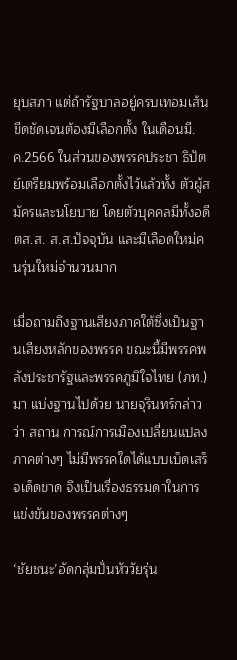ยุบสภา แต่ถ้ารัฐบาลอยู่ครบเทอมเส้นขีดชัดเจนต้องมีเลือกตั้ง ในเดือนมี.ค.2566 ในส่วนของพรรคประชา ธิปัตย์เตรียมพร้อมเลือกตั้งไว้แล้วทั้ง ตัวผู้สมัครและนโยบาย โดยตัวบุคคลมีทั้งอดีตส.ส. ส.ส.ปัจจุบัน และมีเลือดใหม่คนรุ่นใหม่จำนวนมาก

เมื่อถามถึงฐานเสียงภาคใต้ซึ่งเป็นฐานเสียงหลักของพรรค ขณะนี้มีพรรคพลังประชารัฐและพรรคภูมิใจไทย (ภท.) มา แบ่งฐานไปด้วย นายจุรินทร์กล่าวว่า สถาน การณ์การเมืองเปลี่ยนแปลง ภาคต่างๆ ไม่มีพรรคใดได้แบบเบ็ดเสร็จเด็ดขาด จึงเป็นเรื่องธรรมดาในการแข่งขันของพรรคต่างๆ

‘ชัยชนะ’อัดกลุ่มปั่นหัววัยรุ่น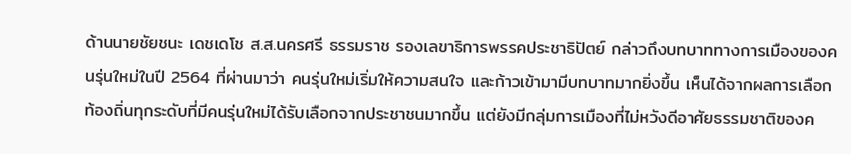ด้านนายชัยชนะ เดชเดโช ส.ส.นครศรี ธรรมราช รองเลขาธิการพรรคประชาธิปัตย์ กล่าวถึงบทบาททางการเมืองของคนรุ่นใหม่ในปี 2564 ที่ผ่านมาว่า คนรุ่นใหม่เริ่มให้ความสนใจ และก้าวเข้ามามีบทบาทมากยิ่งขึ้น เห็นได้จากผลการเลือกท้องถิ่นทุกระดับที่มีคนรุ่นใหม่ได้รับเลือกจากประชาชนมากขึ้น แต่ยังมีกลุ่มการเมืองที่ไม่หวังดีอาศัยธรรมชาติของค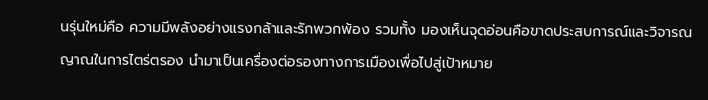นรุ่นใหม่คือ ความมีพลังอย่างแรงกล้าและรักพวกพ้อง รวมทั้ง มองเห็นจุดอ่อนคือขาดประสบการณ์และวิจารณญาณในการไตร่ตรอง นำมาเป็นเครื่องต่อรองทางการเมืองเพื่อไปสู่เป้าหมาย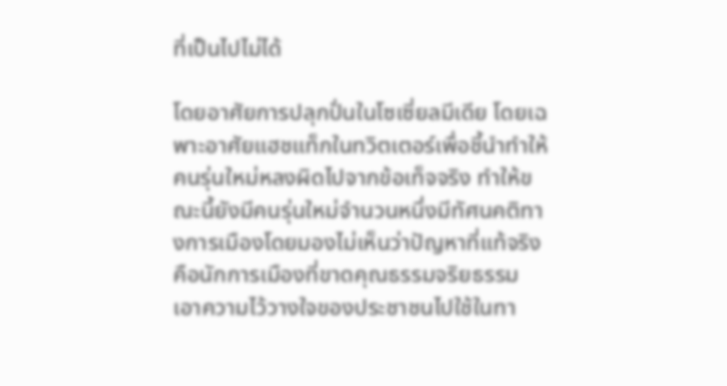ที่เป็นไปไม่ได้

โดยอาศัยการปลุกปั่นในโซเซี่ยลมีเดีย โดยเฉพาะอาศัยแฮชแท็กในทวิตเตอร์เพื่อชี้นำทำให้คนรุ่นใหม่หลงผิดไปจากข้อเท็จจริง ทำให้ขณะนี้ยังมีคนรุ่นใหม่จำนวนหนึ่งมีทัศนคติทางการเมืองโดยมองไม่เห็นว่าปัญหาที่แท้จริงคือนักการเมืองที่ขาดคุณธรรมจริยธรรม เอาความไว้วางใจของประชาชนไปใช้ในทา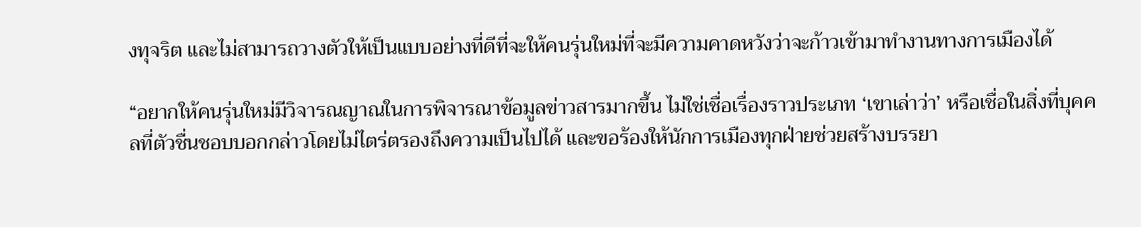งทุจริต และไม่สามารถวางตัวให้เป็นแบบอย่างที่ดีที่จะให้คนรุ่นใหม่ที่จะมีความคาดหวังว่าจะก้าวเข้ามาทำงานทางการเมืองได้

“อยากให้คนรุ่นใหม่มีวิจารณญาณในการพิจารณาข้อมูลข่าวสารมากขึ้น ไม่ใช่เชื่อเรื่องราวประเภท ‘เขาเล่าว่า’ หรือเชื่อในสิ่งที่บุคคลที่ตัวชื่นชอบบอกกล่าวโดยไม่ไตร่ตรองถึงความเป็นไปได้ และขอร้องให้นักการเมืองทุกฝ่ายช่วยสร้างบรรยา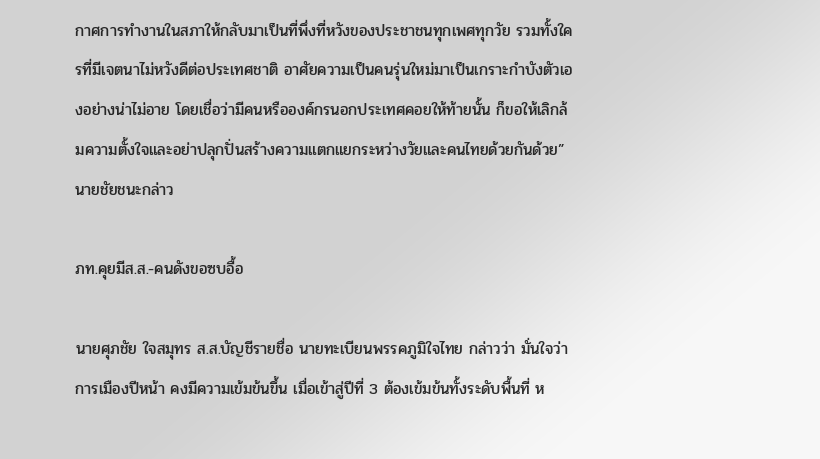กาศการทำงานในสภาให้กลับมาเป็นที่พึ่งที่หวังของประชาชนทุกเพศทุกวัย รวมทั้งใครที่มีเจตนาไม่หวังดีต่อประเทศชาติ อาศัยความเป็นคนรุ่นใหม่มาเป็นเกราะกำบังตัวเองอย่างน่าไม่อาย โดยเชื่อว่ามีคนหรือองค์กรนอกประเทศคอยให้ท้ายนั้น ก็ขอให้เลิกล้มความตั้งใจและอย่าปลุกปั่นสร้างความแตกแยกระหว่างวัยและคนไทยด้วยกันด้วย” นายชัยชนะกล่าว

ภท.คุยมีส.ส.-คนดังขอซบอื้อ

นายศุภชัย ใจสมุทร ส.ส.บัญชีรายชื่อ นายทะเบียนพรรคภูมิใจไทย กล่าวว่า มั่นใจว่าการเมืองปีหน้า คงมีความเข้มข้นขึ้น เมื่อเข้าสู่ปีที่ 3 ต้องเข้มข้นทั้งระดับพื้นที่ ห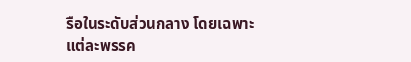รือในระดับส่วนกลาง โดยเฉพาะแต่ละพรรค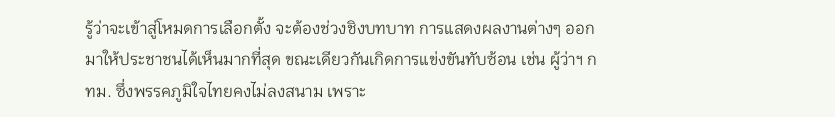รู้ว่าจะเข้าสู่โหมดการเลือกตั้ง จะต้องช่วงชิงบทบาท การแสดงผลงานต่างๆ ออกมาให้ประชาชนได้เห็นมากที่สุด ขณะเดียวกันเกิดการแข่งขันทับซ้อน เช่น ผู้ว่าฯ กทม. ซึ่งพรรคภูมิใจไทยคงไม่ลงสนาม เพราะ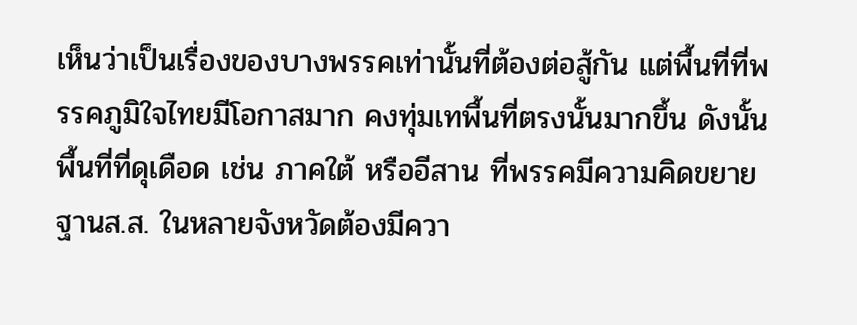เห็นว่าเป็นเรื่องของบางพรรคเท่านั้นที่ต้องต่อสู้กัน แต่พื้นที่ที่พรรคภูมิใจไทยมีโอกาสมาก คงทุ่มเทพื้นที่ตรงนั้นมากขึ้น ดังนั้น พื้นที่ที่ดุเดือด เช่น ภาคใต้ หรืออีสาน ที่พรรคมีความคิดขยายฐานส.ส. ในหลายจังหวัดต้องมีควา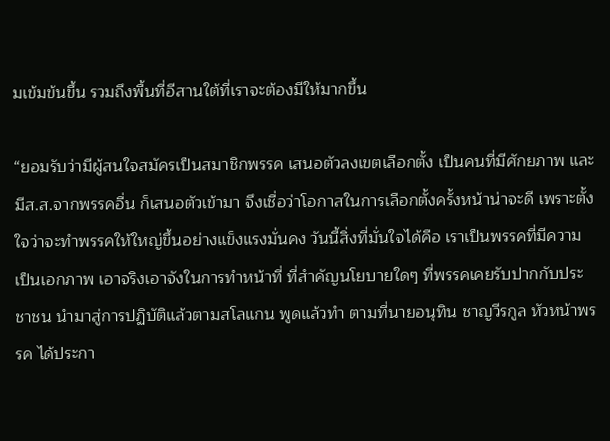มเข้มข้นขึ้น รวมถึงพื้นที่อีสานใต้ที่เราจะต้องมีให้มากขึ้น

“ยอมรับว่ามีผู้สนใจสมัครเป็นสมาชิกพรรค เสนอตัวลงเขตเลือกตั้ง เป็นคนที่มีศักยภาพ และมีส.ส.จากพรรคอื่น ก็เสนอตัวเข้ามา จึงเชื่อว่าโอกาสในการเลือกตั้งครั้งหน้าน่าจะดี เพราะตั้งใจว่าจะทำพรรคให้ใหญ่ขึ้นอย่างแข็งแรงมั่นคง วันนี้สิ่งที่มั่นใจได้คือ เราเป็นพรรคที่มีความเป็นเอกภาพ เอาจริงเอาจังในการทำหน้าที่ ที่สำคัญนโยบายใดๆ ที่พรรคเคยรับปากกับประชาชน นำมาสู่การปฏิบัติแล้วตามสโลแกน พูดแล้วทำ ตามที่นายอนุทิน ชาญวีรกูล หัวหน้าพรรค ได้ประกา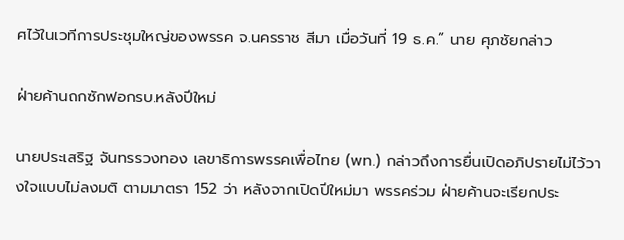ศไว้ในเวทีการประชุมใหญ่ของพรรค จ.นครราช สีมา เมื่อวันที่ 19 ธ.ค.” นาย ศุภชัยกล่าว

ฝ่ายค้านถกซักฟอกรบ.หลังปีใหม่

นายประเสริฐ จันทรรวงทอง เลขาธิการพรรคเพื่อไทย (พท.) กล่าวถึงการยื่นเปิดอภิปรายไม่ไว้วางใจแบบไม่ลงมติ ตามมาตรา 152 ว่า หลังจากเปิดปีใหม่มา พรรคร่วม ฝ่ายค้านจะเรียกประ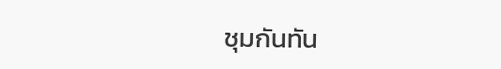ชุมกันทัน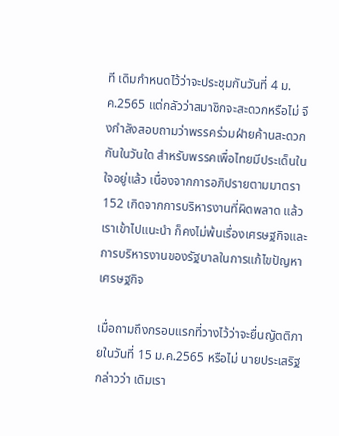ที เดิมกำหนดไว้ว่าจะประชุมกันวันที่ 4 ม.ค.2565 แต่กลัวว่าสมาชิกจะสะดวกหรือไม่ จึงกำลังสอบถามว่าพรรคร่วมฝ่ายค้านสะดวกกันในวันใด สำหรับพรรคเพื่อไทยมีประเด็นในใจอยู่แล้ว เนื่องจากการอภิปรายตามมาตรา 152 เกิดจากการบริหารงานที่ผิดพลาด แล้วเราเข้าไปแนะนำ ก็คงไม่พ้นเรื่องเศรษฐกิจและการบริหารงานของรัฐบาลในการแก้ไขปัญหาเศรษฐกิจ

เมื่อถามถึงกรอบแรกที่วางไว้ว่าจะยื่นญัตติภายในวันที่ 15 ม.ค.2565 หรือไม่ นายประเสริฐกล่าวว่า เดิมเรา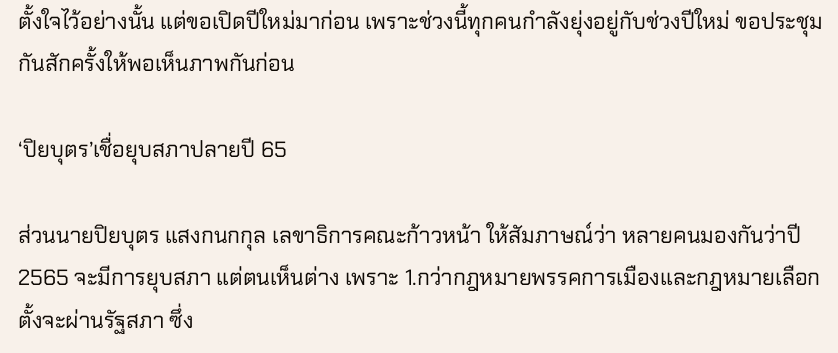ตั้งใจไว้อย่างนั้น แต่ขอเปิดปีใหม่มาก่อน เพราะช่วงนี้ทุกคนกำลังยุ่งอยู่กับช่วงปีใหม่ ขอประชุมกันสักครั้งให้พอเห็นภาพกันก่อน

‘ปิยบุตร’เชื่อยุบสภาปลายปี 65

ส่วนนายปิยบุตร แสงกนกกุล เลขาธิการคณะก้าวหน้า ให้สัมภาษณ์ว่า หลายคนมองกันว่าปี 2565 จะมีการยุบสภา แต่ตนเห็นต่าง เพราะ 1.กว่ากฎหมายพรรคการเมืองและกฎหมายเลือกตั้งจะผ่านรัฐสภา ซึ่ง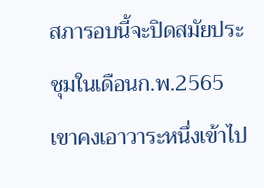สภารอบนี้จะปิดสมัยประชุมในเดือนก.พ.2565 เขาคงเอาวาระหนึ่งเข้าไป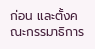ก่อน และตั้งคณะกรรมาธิการ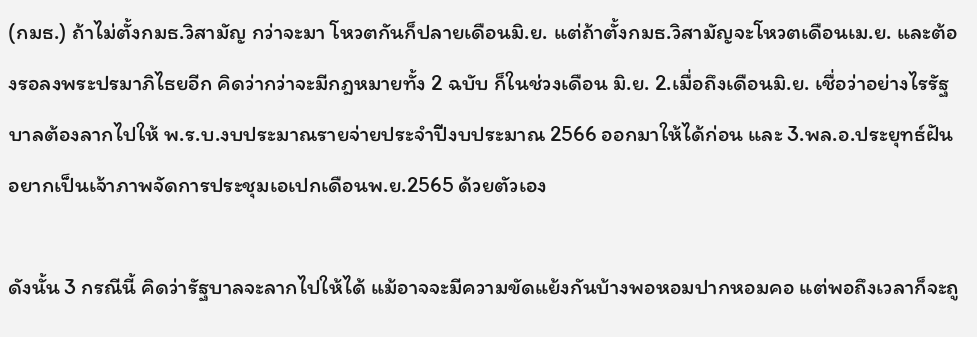(กมธ.) ถ้าไม่ตั้งกมธ.วิสามัญ กว่าจะมา โหวตกันก็ปลายเดือนมิ.ย. แต่ถ้าตั้งกมธ.วิสามัญจะโหวตเดือนเม.ย. และต้องรอลงพระปรมาภิไธยอีก คิดว่ากว่าจะมีกฎหมายทั้ง 2 ฉบับ ก็ในช่วงเดือน มิ.ย. 2.เมื่อถึงเดือนมิ.ย. เชื่อว่าอย่างไรรัฐบาลต้องลากไปให้ พ.ร.บ.งบประมาณรายจ่ายประจำปีงบประมาณ 2566 ออกมาให้ได้ก่อน และ 3.พล.อ.ประยุทธ์ฝันอยากเป็นเจ้าภาพจัดการประชุมเอเปกเดือนพ.ย.2565 ด้วยตัวเอง

ดังนั้น 3 กรณีนี้ คิดว่ารัฐบาลจะลากไปให้ได้ แม้อาจจะมีความขัดแย้งกันบ้างพอหอมปากหอมคอ แต่พอถึงเวลาก็จะถู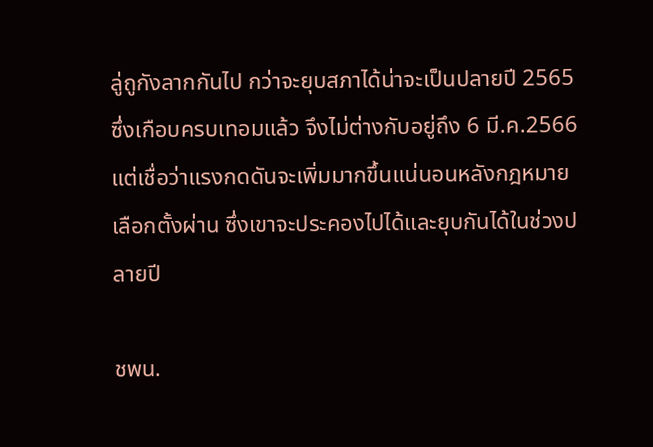ลู่ถูกังลากกันไป กว่าจะยุบสภาได้น่าจะเป็นปลายปี 2565 ซึ่งเกือบครบเทอมแล้ว จึงไม่ต่างกับอยู่ถึง 6 มี.ค.2566 แต่เชื่อว่าแรงกดดันจะเพิ่มมากขึ้นแน่นอนหลังกฎหมายเลือกตั้งผ่าน ซึ่งเขาจะประคองไปได้และยุบกันได้ในช่วงปลายปี

ชพน.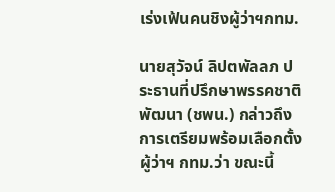เร่งเฟ้นคนชิงผู้ว่าฯกทม.

นายสุวัจน์ ลิปตพัลลภ ประธานที่ปรึกษาพรรคชาติพัฒนา (ชพน.) กล่าวถึงการเตรียมพร้อมเลือกตั้งผู้ว่าฯ กทม.ว่า ขณะนี้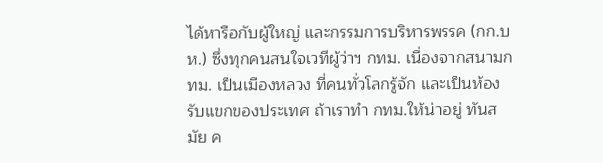ได้หารือกับผู้ใหญ่ และกรรมการบริหารพรรค (กก.บห.) ซึ่งทุกคนสนใจเวทีผู้ว่าฯ กทม. เนื่องจากสนามกทม. เป็นเมืองหลวง ที่คนทั่วโลกรู้จัก และเป็นห้องรับแขกของประเทศ ถ้าเราทำ กทม.ให้น่าอยู่ ทันสมัย ค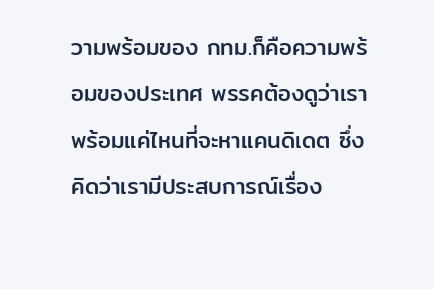วามพร้อมของ กทม.ก็คือความพร้อมของประเทศ พรรคต้องดูว่าเราพร้อมแค่ไหนที่จะหาแคนดิเดต ซึ่งคิดว่าเรามีประสบการณ์เรื่อง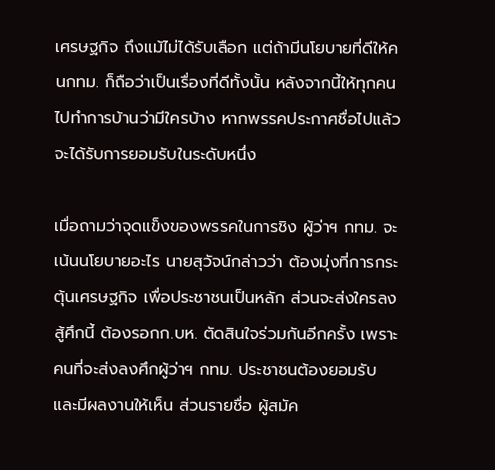เศรษฐกิจ ถึงแม้ไม่ได้รับเลือก แต่ถ้ามีนโยบายที่ดีให้คนกทม. ก็ถือว่าเป็นเรื่องที่ดีทั้งนั้น หลังจากนี้ให้ทุกคนไปทำการบ้านว่ามีใครบ้าง หากพรรคประกาศชื่อไปแล้วจะได้รับการยอมรับในระดับหนึ่ง

เมื่อถามว่าจุดแข็งของพรรคในการชิง ผู้ว่าฯ กทม. จะเน้นนโยบายอะไร นายสุวัจน์กล่าวว่า ต้องมุ่งที่การกระตุ้นเศรษฐกิจ เพื่อประชาชนเป็นหลัก ส่วนจะส่งใครลงสู้ศึกนี้ ต้องรอกก.บห. ตัดสินใจร่วมกันอีกครั้ง เพราะคนที่จะส่งลงศึกผู้ว่าฯ กทม. ประชาชนต้องยอมรับ และมีผลงานให้เห็น ส่วนรายชื่อ ผู้สมัค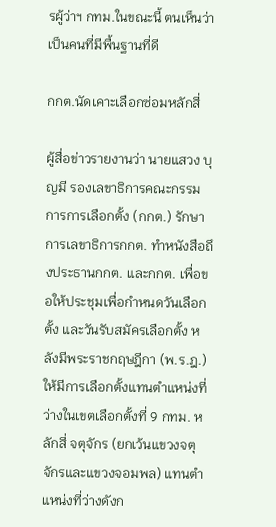รผู้ว่าฯ กทม.ในขณะนี้ ตนเห็นว่าเป็นคนที่มีพื้นฐานที่ดี

กกต.นัดเคาะเลือกซ่อมหลักสี่

ผู้สื่อข่าวรายงานว่า นายแสวง บุญมี รองเลขาธิการคณะกรรมการการเลือกตั้ง (กกต.) รักษาการเลขาธิการกกต. ทำหนังสือถึงประธานกกต. และกกต. เพื่อขอให้ประชุมเพื่อกำหนดวันเลือกตั้ง และวันรับสมัครเลือกตั้ง หลังมีพระราชกฤษฎีกา (พ.ร.ฎ.) ให้มีการเลือกตั้งแทนตำแหน่งที่ว่างในเขตเลือกตั้งที่ 9 กทม. หลักสี่ จตุจักร (ยกเว้นแขวงจตุจักรและแขวงจอมพล) แทนตำแหน่งที่ว่างดังก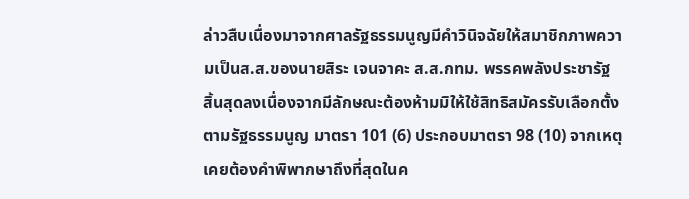ล่าวสืบเนื่องมาจากศาลรัฐธรรมนูญมีคำวินิจฉัยให้สมาชิกภาพความเป็นส.ส.ของนายสิระ เจนจาคะ ส.ส.กทม. พรรคพลังประชารัฐ สิ้นสุดลงเนื่องจากมีลักษณะต้องห้ามมิให้ใช้สิทธิสมัครรับเลือกตั้งตามรัฐธรรมนูญ มาตรา 101 (6) ประกอบมาตรา 98 (10) จากเหตุเคยต้องคำพิพากษาถึงที่สุดในค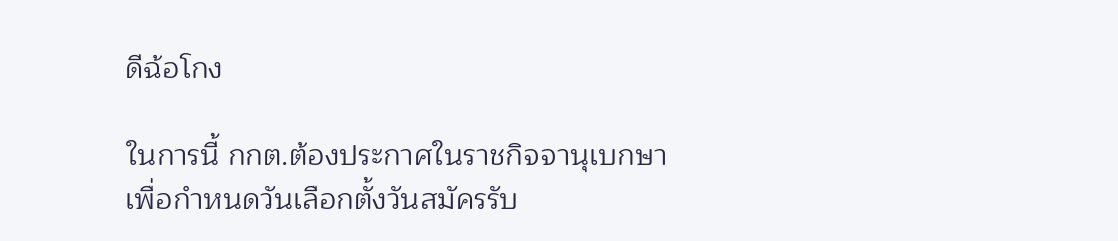ดีฉ้อโกง

ในการนี้ กกต.ต้องประกาศในราชกิจจานุเบกษา เพื่อกำหนดวันเลือกตั้งวันสมัครรับ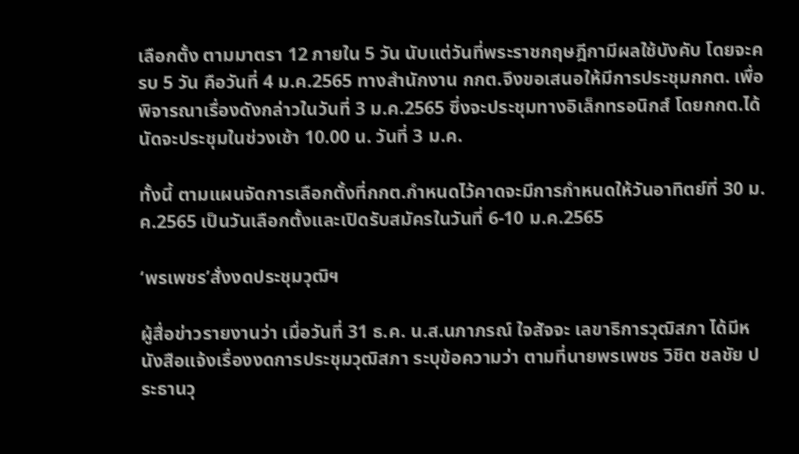เลือกตั้ง ตามมาตรา 12 ภายใน 5 วัน นับแต่วันที่พระราชกฤษฎีกามีผลใช้บังคับ โดยจะครบ 5 วัน คือวันที่ 4 ม.ค.2565 ทางสำนักงาน กกต.จึงขอเสนอให้มีการประชุมกกต. เพื่อพิจารณาเรื่องดังกล่าวในวันที่ 3 ม.ค.2565 ซึ่งจะประชุมทางอิเล็กทรอนิกส์ โดยกกต.ได้นัดจะประชุมในช่วงเช้า 10.00 น. วันที่ 3 ม.ค.

ทั้งนี้ ตามแผนจัดการเลือกตั้งที่กกต.กำหนดไว้คาดจะมีการกำหนดให้วันอาทิตย์ที่ 30 ม.ค.2565 เป็นวันเลือกตั้งและเปิดรับสมัครในวันที่ 6-10 ม.ค.2565

‘พรเพชร’สั่งงดประชุมวุฒิฯ

ผู้สื่อข่าวรายงานว่า เมื่อวันที่ 31 ธ.ค. น.ส.นภาภรณ์ ใจสัจจะ เลขาธิการวุฒิสภา ได้มีหนังสือแจ้งเรื่องงดการประชุมวุฒิสภา ระบุข้อความว่า ตามที่นายพรเพชร วิชิต ชลชัย ประธานวุ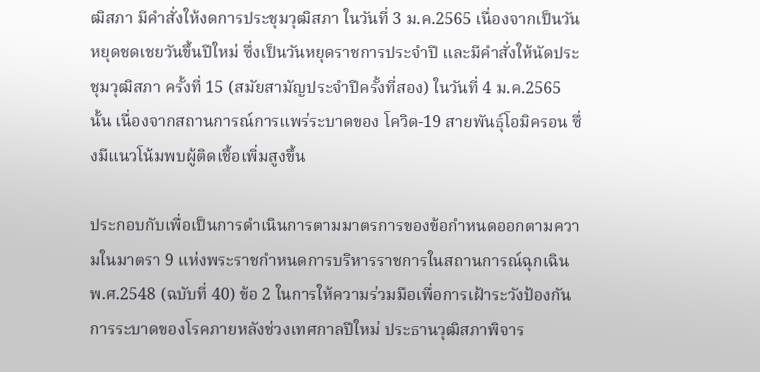ฒิสภา มีคำสั่งให้งดการประชุมวุฒิสภา ในวันที่ 3 ม.ค.2565 เนื่องจากเป็นวันหยุดชดเชยวันขึ้นปีใหม่ ซึ่งเป็นวันหยุดราชการประจำปี และมีคำสั่งให้นัดประชุมวุฒิสภา ครั้งที่ 15 (สมัยสามัญประจำปีครั้งที่สอง) ในวันที่ 4 ม.ค.2565 นั้น เนื่องจากสถานการณ์การแพร่ระบาดของ โควิด-19 สายพันธุ์โอมิครอน ซึ่งมีแนวโน้มพบผู้ติดเชื้อเพิ่มสูงขึ้น

ประกอบกับเพื่อเป็นการดำเนินการตามมาตรการของข้อกำหนดออกตามความในมาตรา 9 แห่งพระราชกำหนดการบริหารราชการในสถานการณ์ฉุกเฉิน พ.ศ.2548 (ฉบับที่ 40) ข้อ 2 ในการให้ความร่วมมือเพื่อการเฝ้าระวังป้องกันการระบาดของโรคภายหลังช่วงเทศกาลปีใหม่ ประธานวุฒิสภาพิจาร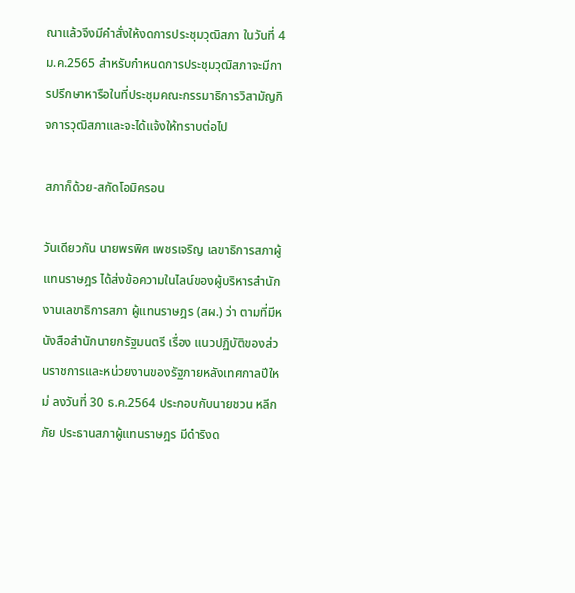ณาแล้วจึงมีคำสั่งให้งดการประชุมวุฒิสภา ในวันที่ 4 ม.ค.2565 สำหรับกำหนดการประชุมวุฒิสภาจะมีการปรึกษาหารือในที่ประชุมคณะกรรมาธิการวิสามัญกิจการวุฒิสภาและจะได้แจ้งให้ทราบต่อไป

สภาก็ด้วย-สกัดโอมิครอน

วันเดียวกัน นายพรพิศ เพชรเจริญ เลขาธิการสภาผู้แทนราษฎร ได้ส่งข้อความในไลน์ของผู้บริหารสำนักงานเลขาธิการสภา ผู้แทนราษฎร (สผ.) ว่า ตามที่มีหนังสือสำนักนายกรัฐมนตรี เรื่อง แนวปฏิบัติของส่วนราชการและหน่วยงานของรัฐภายหลังเทศกาลปีใหม่ ลงวันที่ 30 ธ.ค.2564 ประกอบกับนายชวน หลีกภัย ประธานสภาผู้แทนราษฎร มีดำริงด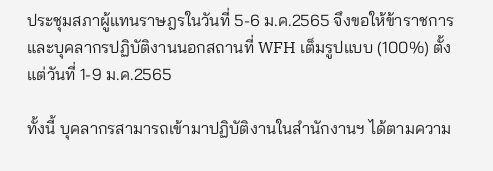ประชุมสภาผู้แทนราษฎรในวันที่ 5-6 ม.ค.2565 จึงขอให้ข้าราชการและบุคลากรปฏิบัติงานนอกสถานที่ WFH เต็มรูปแบบ (100%) ตั้งแต่วันที่ 1-9 ม.ค.2565

ทั้งนี้ บุคลากรสามารถเข้ามาปฏิบัติงานในสำนักงานฯ ได้ตามความ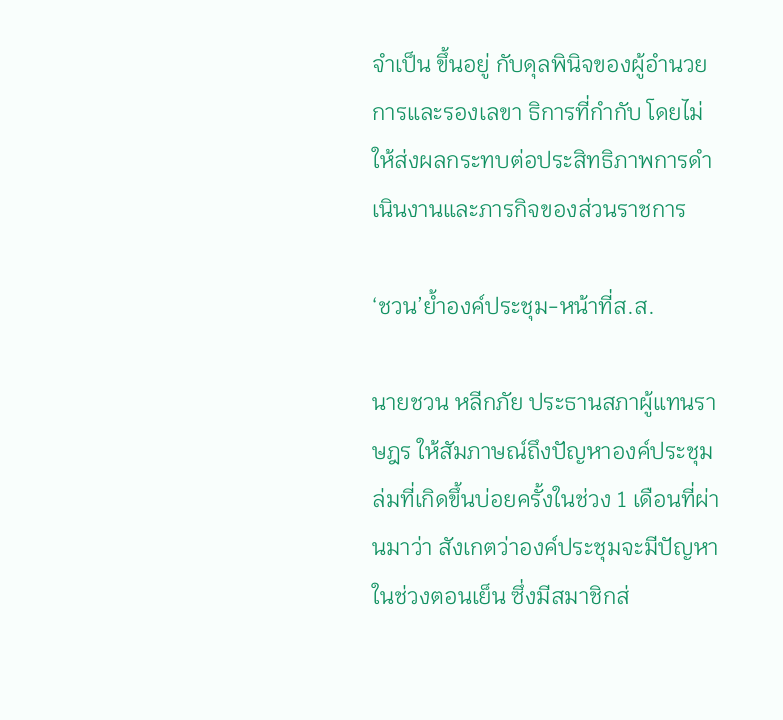จำเป็น ขึ้นอยู่ กับดุลพินิจของผู้อำนวยการและรองเลขา ธิการที่กำกับ โดยไม่ให้ส่งผลกระทบต่อประสิทธิภาพการดำเนินงานและภารกิจของส่วนราชการ

‘ชวน’ย้ำองค์ประชุม-หน้าที่ส.ส.

นายชวน หลีกภัย ประธานสภาผู้แทนราษฎร ให้สัมภาษณ์ถึงปัญหาองค์ประชุมล่มที่เกิดขึ้นบ่อยครั้งในช่วง 1 เดือนที่ผ่านมาว่า สังเกตว่าองค์ประชุมจะมีปัญหาในช่วงตอนเย็น ซึ่งมีสมาชิกส่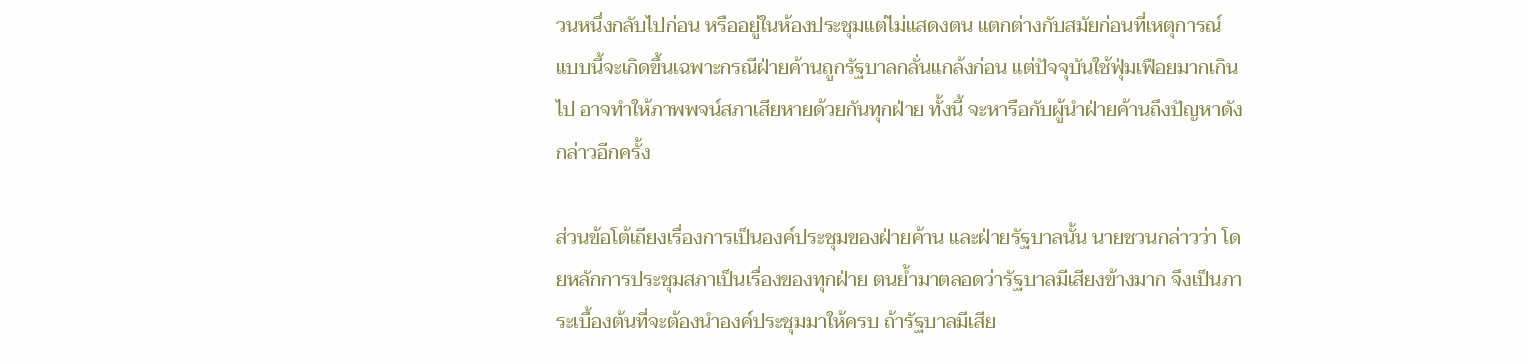วนหนึ่งกลับไปก่อน หรืออยู่ในห้องประชุมแต่ไม่แสดงตน แตกต่างกับสมัยก่อนที่เหตุการณ์แบบนี้จะเกิดขึ้นเฉพาะกรณีฝ่ายค้านถูกรัฐบาลกลั่นแกล้งก่อน แต่ปัจจุบันใช้ฟุ่มเฟือยมากเกินไป อาจทำให้ภาพพจน์สภาเสียหายด้วยกันทุกฝ่าย ทั้งนี้ จะหารือกับผู้นำฝ่ายค้านถึงปัญหาดังกล่าวอีกครั้ง

ส่วนข้อโต้เถียงเรื่องการเป็นองค์ประชุมของฝ่ายค้าน และฝ่ายรัฐบาลนั้น นายชวนกล่าวว่า โดยหลักการประชุมสภาเป็นเรื่องของทุกฝ่าย ตนย้ำมาตลอดว่ารัฐบาลมีเสียงข้างมาก จึงเป็นภาระเบื้องต้นที่จะต้องนำองค์ประชุมมาให้ครบ ถ้ารัฐบาลมีเสีย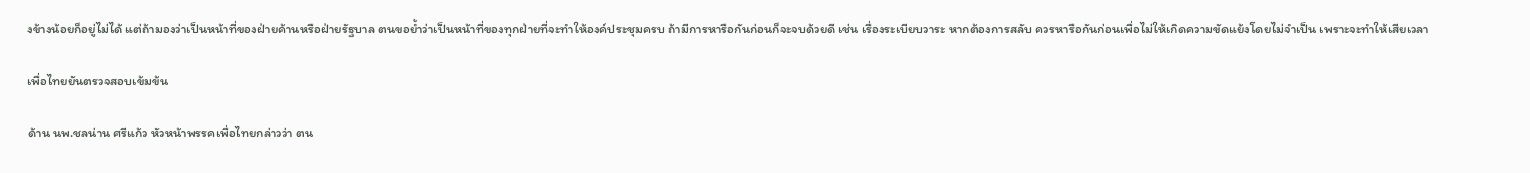งข้างน้อยก็อยู่ไม่ได้ แต่ถ้ามองว่าเป็นหน้าที่ของฝ่ายค้านหรือฝ่ายรัฐบาล ตนขอย้ำว่าเป็นหน้าที่ของทุกฝ่ายที่จะทำให้องค์ประชุมครบ ถ้ามีการหารือกันก่อนก็จะจบด้วยดี เช่น เรื่องระเบียบวาระ หากต้องการสลับ ควรหารือกันก่อนเพื่อไม่ให้เกิดความขัดแย้งโดยไม่จำเป็น เพราะจะทำให้เสียเวลา

เพื่อไทยยันตรวจสอบเข้มข้น

ด้าน นพ.ชลน่าน ศรีแก้ว หัวหน้าพรรคเพื่อไทยกล่าวว่า ตน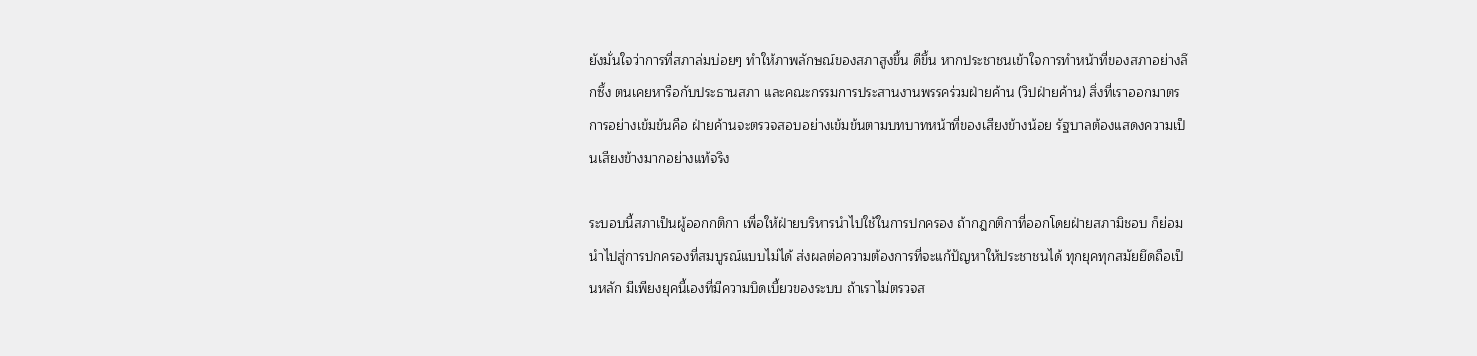ยังมั่นใจว่าการที่สภาล่มบ่อยๆ ทำให้ภาพลักษณ์ของสภาสูงขึ้น ดีขึ้น หากประชาชนเข้าใจการทำหน้าที่ของสภาอย่างลึกซึ้ง ตนเคยหารือกับประธานสภา และคณะกรรมการประสานงานพรรคร่วมฝ่ายค้าน (วิปฝ่ายค้าน) สิ่งที่เราออกมาตรการอย่างเข้มข้นคือ ฝ่ายค้านจะตรวจสอบอย่างเข้มข้นตามบทบาทหน้าที่ของเสียงข้างน้อย รัฐบาลต้องแสดงความเป็นเสียงข้างมากอย่างแท้จริง

ระบอบนี้สภาเป็นผู้ออกกติกา เพื่อให้ฝ่ายบริหารนำไปใช้ในการปกครอง ถ้ากฎกติกาที่ออกโดยฝ่ายสภามิชอบ ก็ย่อมนำไปสู่การปกครองที่สมบูรณ์แบบไม่ได้ ส่งผลต่อความต้องการที่จะแก้ปัญหาให้ประชาชนได้ ทุกยุคทุกสมัยยึดถือเป็นหลัก มีเพียงยุคนี้เองที่มีความบิดเบี้ยวของระบบ ถ้าเราไม่ตรวจส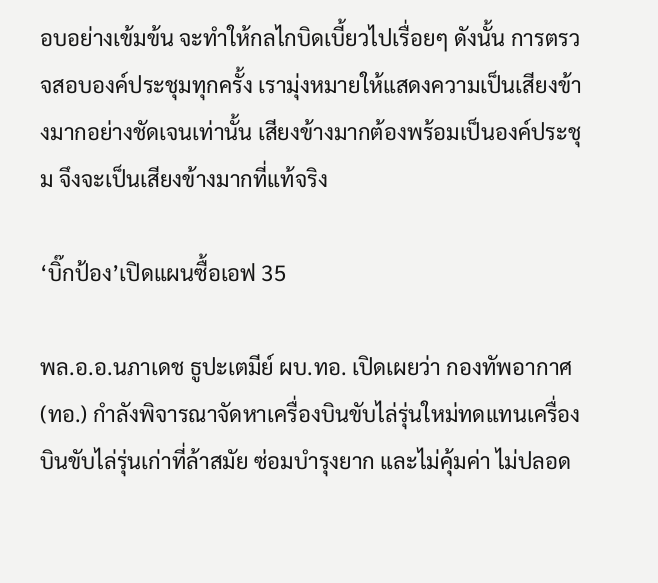อบอย่างเข้มข้น จะทำให้กลไกบิดเบี้ยวไปเรื่อยๆ ดังนั้น การตรวจสอบองค์ประชุมทุกครั้ง เรามุ่งหมายให้แสดงความเป็นเสียงข้างมากอย่างชัดเจนเท่านั้น เสียงข้างมากต้องพร้อมเป็นองค์ประชุม จึงจะเป็นเสียงข้างมากที่แท้จริง

‘บิ๊กป้อง’เปิดแผนซื้อเอฟ 35

พล.อ.อ.นภาเดช ธูปะเตมีย์ ผบ.ทอ. เปิดเผยว่า กองทัพอากาศ (ทอ.) กำลังพิจารณาจัดหาเครื่องบินขับไล่รุ่นใหม่ทดแทนเครื่องบินขับไล่รุ่นเก่าที่ล้าสมัย ซ่อมบำรุงยาก และไม่คุ้มค่า ไม่ปลอด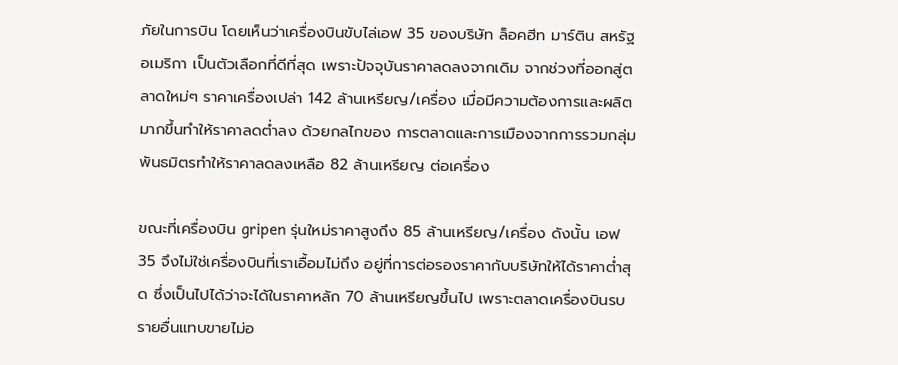ภัยในการบิน โดยเห็นว่าเครื่องบินขับไล่เอฟ 35 ของบริษัท ล็อคฮีท มาร์ติน สหรัฐอเมริกา เป็นตัวเลือกที่ดีที่สุด เพราะปัจจุบันราคาลดลงจากเดิม จากช่วงที่ออกสู่ตลาดใหม่ๆ ราคาเครื่องเปล่า 142 ล้านเหรียญ/เครื่อง เมื่อมีความต้องการและผลิตมากขึ้นทำให้ราคาลดต่ำลง ด้วยกลไกของ การตลาดและการเมืองจากการรวมกลุ่มพันธมิตรทำให้ราคาลดลงเหลือ 82 ล้านเหรียญ ต่อเครื่อง

ขณะที่เครื่องบิน gripen รุ่นใหม่ราคาสูงถึง 85 ล้านเหรียญ/เครื่อง ดังนั้น เอฟ 35 จึงไม่ใช่เครื่องบินที่เราเอื้อมไม่ถึง อยู่ที่การต่อรองราคากับบริษัทให้ได้ราคาต่ำสุด ซึ่งเป็นไปได้ว่าจะได้ในราคาหลัก 70 ล้านเหรียญขึ้นไป เพราะตลาดเครื่องบินรบรายอื่นแทบขายไม่อ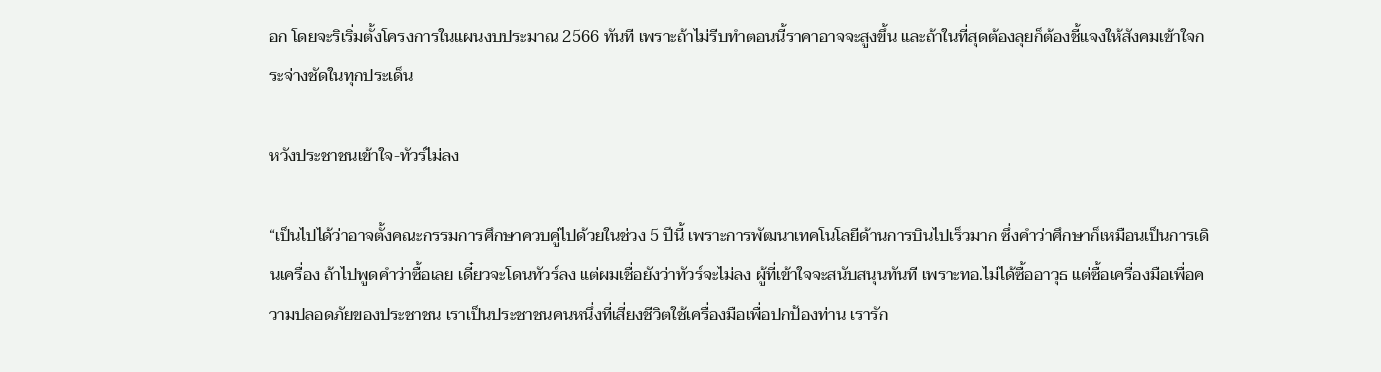อก โดยจะริเริ่มตั้งโครงการในแผนงบประมาณ 2566 ทันที เพราะถ้าไม่รีบทำตอนนี้ราคาอาจจะสูงขึ้น และถ้าในที่สุดต้องลุยก็ต้องชี้แจงให้สังคมเข้าใจกระจ่างชัดในทุกประเด็น

หวังประชาชนเข้าใจ-ทัวร์ไม่ลง

“เป็นไปได้ว่าอาจตั้งคณะกรรมการศึกษาควบคู่ไปด้วยในช่วง 5 ปีนี้ เพราะการพัฒนาเทคโนโลยีด้านการบินไปเร็วมาก ซึ่งคำว่าศึกษาก็เหมือนเป็นการเดินเครื่อง ถ้าไปพูดคำว่าซื้อเลย เดี๋ยวจะโดนทัวร์ลง แต่ผมเชื่อยังว่าทัวร์จะไม่ลง ผู้ที่เข้าใจจะสนับสนุนทันที เพราะทอ.ไม่ได้ซื้ออาวุธ แต่ซื้อเครื่องมือเพื่อความปลอดภัยของประชาชน เราเป็นประชาชนคนหนึ่งที่เสี่ยงชีวิตใช้เครื่องมือเพื่อปกป้องท่าน เรารัก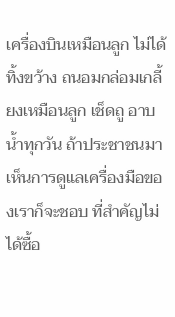เครื่องบินเหมือนลูก ไม่ได้ทิ้งขว้าง ถนอมกล่อมเกลี้ยงเหมือนลูก เช็ดถู อาบน้ำทุกวัน ถ้าประชาชนมาเห็นการดูแลเครื่องมือของเราก็จะชอบ ที่สำคัญไม่ได้ซื้อ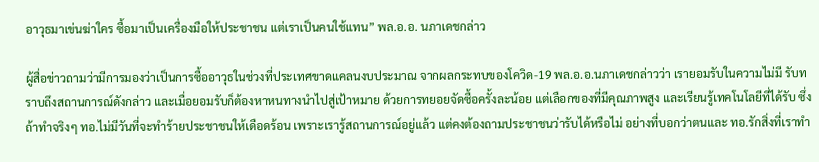อาวุธมาเข่นฆ่าใคร ซื้อมาเป็นเครื่องมือให้ประชาชน แต่เราเป็นคนใช้แทน” พล.อ.อ. นภาเดชกล่าว

ผู้สื่อข่าวถามว่ามีการมองว่าเป็นการซื้ออาวุธในช่วงที่ประเทศขาดแคลนงบประมาณ จากผลกระทบของโควิด-19 พล.อ.อ.นภาเดชกล่าวว่า เรายอมรับในความไม่มี รับทราบถึงสถานการณ์ดังกล่าว และเมื่อยอมรับก็ต้องหาหนทางนำไปสู่เป้าหมาย ด้วยการทยอยจัดซื้อครั้งละน้อย แต่เลือกของที่มีคุณภาพสูง และเรียนรู้เทคโนโลยีที่ได้รับ ซึ่งถ้าทำจริงๆ ทอ.ไม่มีวันที่จะทำร้ายประชาชนให้เดือดร้อน เพราะเรารู้สถานการณ์อยู่แล้ว แต่คงต้องถามประชาชนว่ารับได้หรือไม่ อย่างที่บอกว่าตนและ ทอ.รักสิ่งที่เราทำ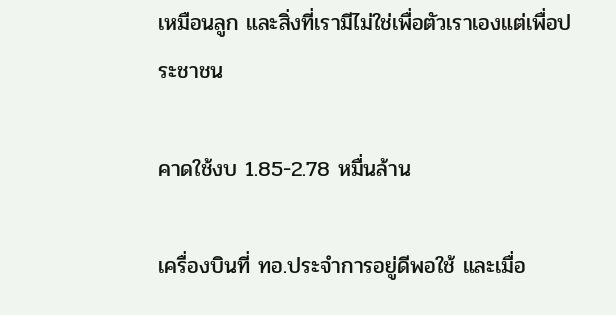เหมือนลูก และสิ่งที่เรามีไม่ใช่เพื่อตัวเราเองแต่เพื่อประชาชน

คาดใช้งบ 1.85-2.78 หมื่นล้าน

เครื่องบินที่ ทอ.ประจำการอยู่ดีพอใช้ และเมื่อ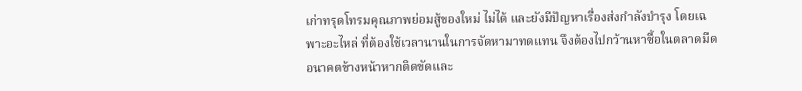เก่าทรุดโทรมคุณภาพย่อมสู้ของใหม่ ไม่ได้ และยังมีปัญหาเรื่องส่งกำลังบำรุง โดยเฉพาะอะไหล่ ที่ต้องใช้เวลานานในการจัดหามาทดแทน จึงต้องไปกว้านหาซื้อในตลาดมืด อนาคตข้างหน้าหากติดขัดและ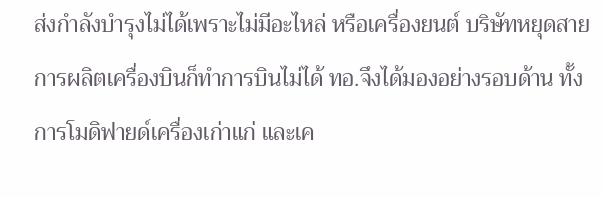ส่งกำลังบำรุงไม่ได้เพราะไม่มีอะไหล่ หรือเครื่องยนต์ บริษัทหยุดสายการผลิตเครื่องบินก็ทำการบินไม่ได้ ทอ.จึงได้มองอย่างรอบด้าน ทั้งการโมดิฟายด์เครื่องเก่าแก่ และเค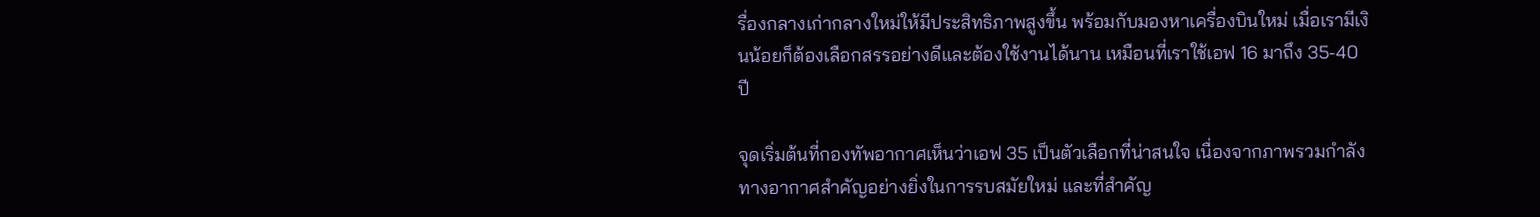รื่องกลางเก่ากลางใหม่ให้มีประสิทธิภาพสูงขึ้น พร้อมกับมองหาเครื่องบินใหม่ เมื่อเรามีเงินน้อยก็ต้องเลือกสรรอย่างดีและต้องใช้งานได้นาน เหมือนที่เราใช้เอฟ 16 มาถึง 35-40 ปี

จุดเริ่มต้นที่กองทัพอากาศเห็นว่าเอฟ 35 เป็นตัวเลือกที่น่าสนใจ เนื่องจากภาพรวมกำลังทางอากาศสำคัญอย่างยิ่งในการรบสมัยใหม่ และที่สำคัญ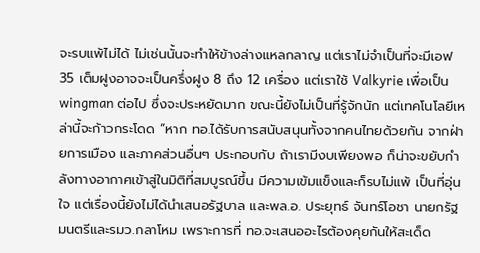จะรบแพ้ไม่ได้ ไม่เช่นนั้นจะทำให้ข้างล่างแหลกลาญ แต่เราไม่จำเป็นที่จะมีเอฟ 35 เต็มฝูงอาจจะเป็นครึ่งฝูง 8 ถึง 12 เครื่อง แต่เราใช้ Valkyrie เพื่อเป็น wingman ต่อไป ซึ่งจะประหยัดมาก ขณะนี้ยังไม่เป็นที่รู้จักนัก แต่เทคโนโลยีเหล่านี้จะก้าวกระโดด “หาก ทอ.ได้รับการสนับสนุนทั้งจากคนไทยด้วยกัน จากฝ่ายการเมือง และภาคส่วนอื่นๆ ประกอบกับ ถ้าเรามีงบเพียงพอ ก็น่าจะขยับกำลังทางอากาศเข้าสู่ในมิติที่สมบูรณ์ขึ้น มีความเข้มแข็งและก็รบไม่แพ้ เป็นที่อุ่นใจ แต่เรื่องนี้ยังไม่ได้นำเสนอรัฐบาล และพล.อ. ประยุทธ์ จันทร์โอชา นายกรัฐมนตรีและรมว.กลาโหม เพราะการที่ ทอ.จะเสนออะไรต้องคุยกันให้สะเด็ด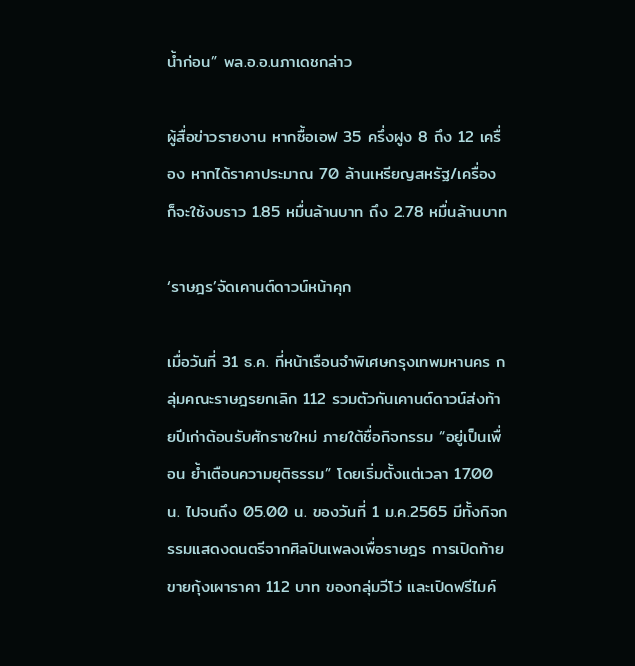น้ำก่อน” พล.อ.อ.นภาเดชกล่าว

ผู้สื่อข่าวรายงาน หากซื้อเอฟ 35 ครึ่งฝูง 8 ถึง 12 เครื่อง หากได้ราคาประมาณ 70 ล้านเหรียญสหรัฐ/เครื่อง ก็จะใช้งบราว 1.85 หมื่นล้านบาท ถึง 2.78 หมื่นล้านบาท

‘ราษฎร’จัดเคานต์ดาวน์หน้าคุก

เมื่อวันที่ 31 ธ.ค. ที่หน้าเรือนจำพิเศษกรุงเทพมหานคร กลุ่มคณะราษฎรยกเลิก 112 รวมตัวกันเคานต์ดาวน์ส่งท้ายปีเก่าต้อนรับศักราชใหม่ ภายใต้ชื่อกิจกรรม “อยู่เป็นเพื่อน ย้ำเตือนความยุติธรรม” โดยเริ่มตั้งแต่เวลา 17.00 น. ไปจนถึง 05.00 น. ของวันที่ 1 ม.ค.2565 มีทั้งกิจกรรมแสดงดนตรีจากศิลปินเพลงเพื่อราษฎร การเปิดท้ายขายกุ้งเผาราคา 112 บาท ของกลุ่มวีโว่ และเปิดฟรีไมค์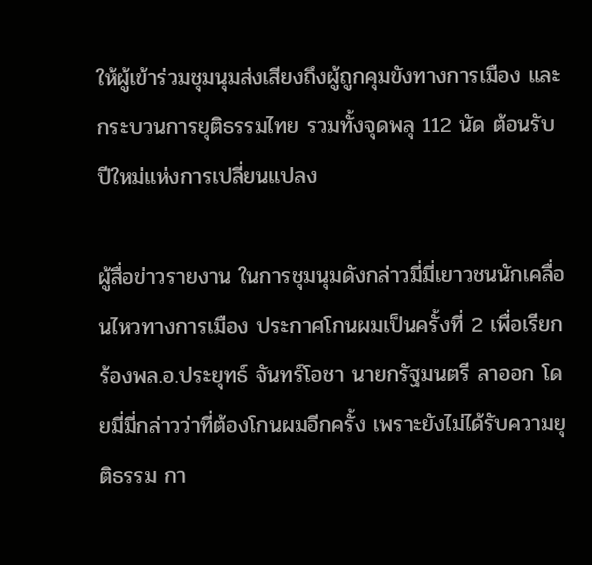ให้ผู้เข้าร่วมชุมนุมส่งเสียงถึงผู้ถูกคุมขังทางการเมือง และกระบวนการยุติธรรมไทย รวมทั้งจุดพลุ 112 นัด ต้อนรับปีใหม่แห่งการเปลี่ยนแปลง

ผู้สื่อข่าวรายงาน ในการชุมนุมดังกล่าวมี่มี่เยาวชนนักเคลื่อนไหวทางการเมือง ประกาศโกนผมเป็นครั้งที่ 2 เพื่อเรียกร้องพล.อ.ประยุทธ์ จันทร์โอชา นายกรัฐมนตรี ลาออก โดยมี่มี่กล่าวว่าที่ต้องโกนผมอีกครั้ง เพราะยังไม่ได้รับความยุติธรรม กา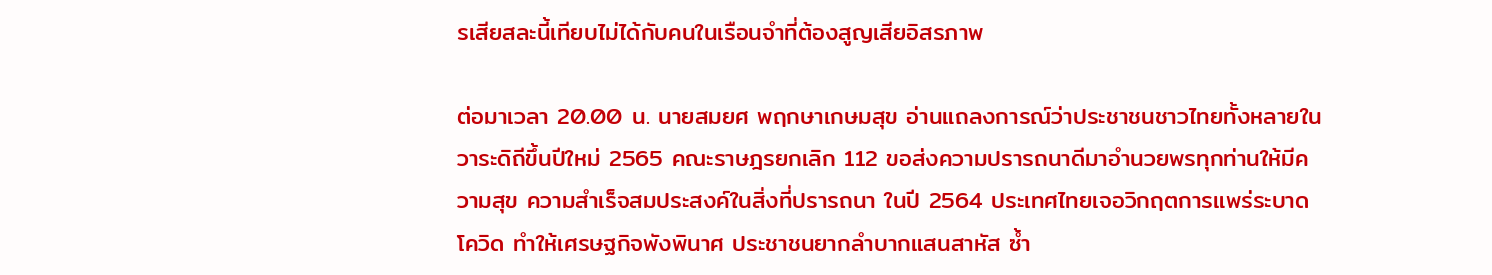รเสียสละนี้เทียบไม่ได้กับคนในเรือนจำที่ต้องสูญเสียอิสรภาพ

ต่อมาเวลา 20.00 น. นายสมยศ พฤกษาเกษมสุข อ่านแถลงการณ์ว่าประชาชนชาวไทยทั้งหลายในวาระดิถีขึ้นปีใหม่ 2565 คณะราษฎรยกเลิก 112 ขอส่งความปรารถนาดีมาอำนวยพรทุกท่านให้มีความสุข ความสำเร็จสมประสงค์ในสิ่งที่ปรารถนา ในปี 2564 ประเทศไทยเจอวิกฤตการแพร่ระบาดโควิด ทำให้เศรษฐกิจพังพินาศ ประชาชนยากลำบากแสนสาหัส ซ้ำ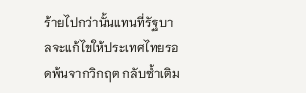ร้ายไปกว่านั้นแทนที่รัฐบาลจะแก้ไขให้ประเทศไทยรอดพ้นจากวิกฤต กลับซ้ำเติม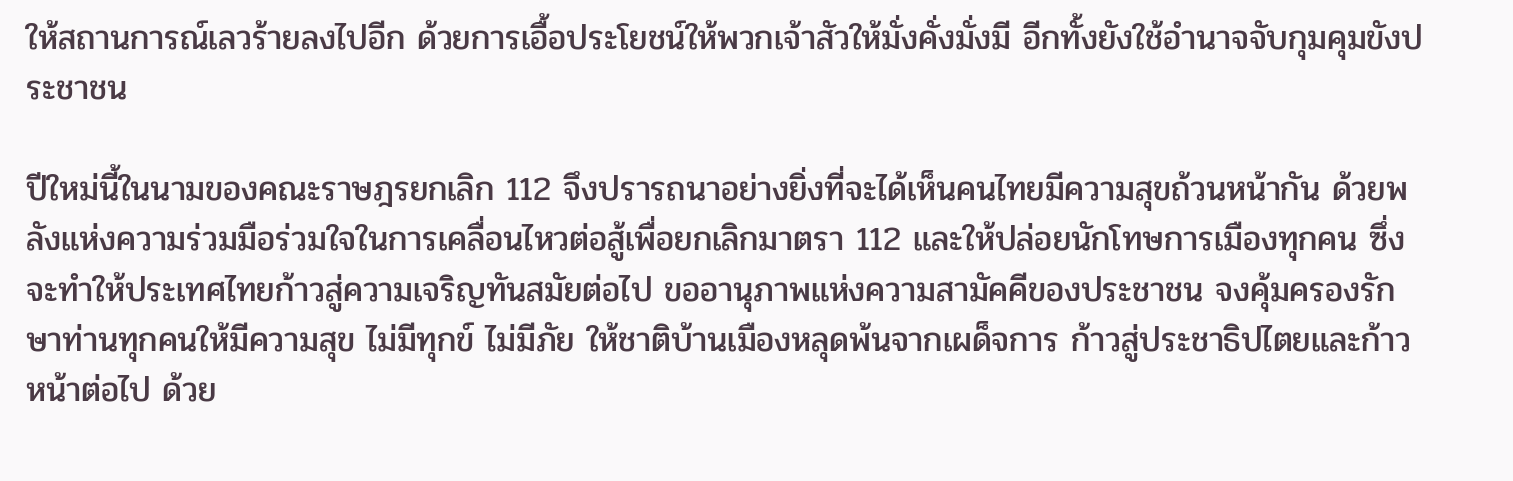ให้สถานการณ์เลวร้ายลงไปอีก ด้วยการเอื้อประโยชน์ให้พวกเจ้าสัวให้มั่งคั่งมั่งมี อีกทั้งยังใช้อำนาจจับกุมคุมขังประชาชน

ปีใหม่นี้ในนามของคณะราษฎรยกเลิก 112 จึงปรารถนาอย่างยิ่งที่จะได้เห็นคนไทยมีความสุขถ้วนหน้ากัน ด้วยพลังแห่งความร่วมมือร่วมใจในการเคลื่อนไหวต่อสู้เพื่อยกเลิกมาตรา 112 และให้ปล่อยนักโทษการเมืองทุกคน ซึ่งจะทำให้ประเทศไทยก้าวสู่ความเจริญทันสมัยต่อไป ขออานุภาพแห่งความสามัคคีของประชาชน จงคุ้มครองรักษาท่านทุกคนให้มีความสุข ไม่มีทุกข์ ไม่มีภัย ให้ชาติบ้านเมืองหลุดพ้นจากเผด็จการ ก้าวสู่ประชาธิปไตยและก้าวหน้าต่อไป ด้วย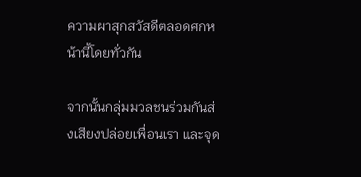ความผาสุกสวัสดีตลอดศกหน้านี้โดยทั่วกัน

จากนั้นกลุ่มมวลชนร่วมกันส่งเสียงปล่อยเพื่อนเรา และจุด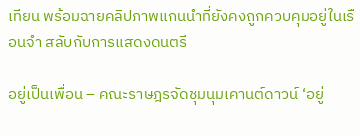เทียน พร้อมฉายคลิปภาพแกนนำที่ยังคงถูกควบคุมอยู่ในเรือนจำ สลับกับการแสดงดนตรี

อยู่เป็นเพื่อน – คณะราษฎรจัดชุมนุมเคานต์ดาวน์ ‘อยู่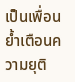เป็นเพื่อน ย้ำเตือนความยุติ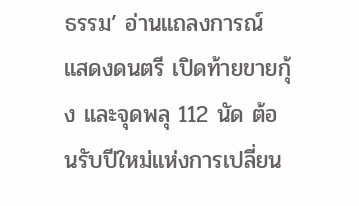ธรรม’ อ่านแถลงการณ์ แสดงดนตรี เปิดท้ายขายกุ้ง และจุดพลุ 112 นัด ต้อนรับปีใหม่แห่งการเปลี่ยน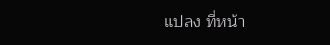แปลง ที่หน้า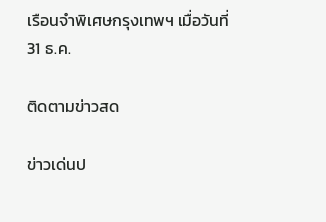เรือนจำพิเศษกรุงเทพฯ เมื่อวันที่ 31 ธ.ค.

ติดตามข่าวสด

ข่าวเด่นป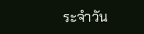ระจำวัน